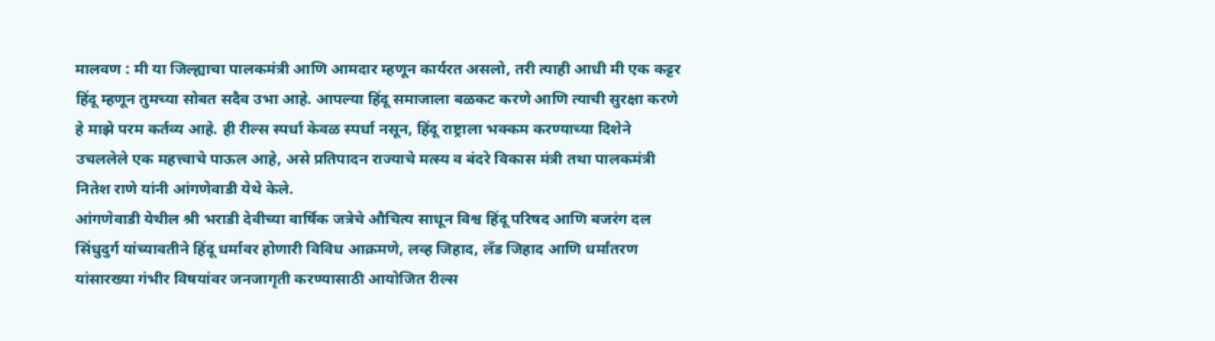मालवण : मी या जिल्ह्याचा पालकमंत्री आणि आमदार म्हणून कार्यरत असलो, तरी त्याही आधी मी एक कट्टर हिंदू म्हणून तुमच्या सोबत सदैव उभा आहे. आपल्या हिंदू समाजाला बळकट करणे आणि त्याची सुरक्षा करणे हे माझे परम कर्तव्य आहे. ही रील्स स्पर्धा केवळ स्पर्धा नसून, हिंदू राष्ट्राला भक्कम करण्याच्या दिशेने उचललेले एक महत्त्वाचे पाऊल आहे, असे प्रतिपादन राज्याचे मत्स्य व बंदरे विकास मंत्री तथा पालकमंत्री नितेश राणे यांनी आंगणेवाडी येथे केले.
आंगणेवाडी येथील श्री भराडी देवीच्या वार्षिक जत्रेचे औचित्य साधून विश्व हिंदू परिषद आणि बजरंग दल सिंधुदुर्ग यांच्यावतीने हिंदू धर्मावर होणारी विविध आक्रमणे, लव्ह जिहाद, लँड जिहाद आणि धर्मांतरण यांसारख्या गंभीर विषयांवर जनजागृती करण्यासाठी आयोजित रील्स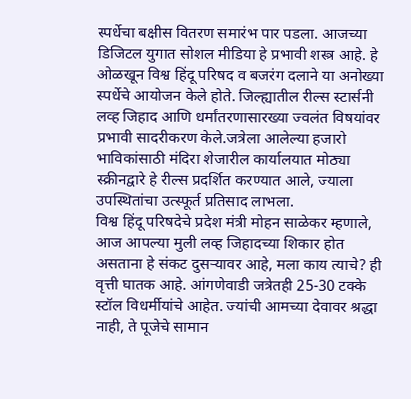स्पर्धेचा बक्षीस वितरण समारंभ पार पडला. आजच्या डिजिटल युगात सोशल मीडिया हे प्रभावी शस्त्र आहे. हे ओळखून विश्व हिंदू परिषद व बजरंग दलाने या अनोख्या स्पर्धेचे आयोजन केले होते. जिल्ह्यातील रील्स स्टार्सनी लव्ह जिहाद आणि धर्मांतरणासारख्या ज्वलंत विषयांवर प्रभावी सादरीकरण केले.जत्रेला आलेल्या हजारो भाविकांसाठी मंदिरा शेजारील कार्यालयात मोठ्या स्क्रीनद्वारे हे रील्स प्रदर्शित करण्यात आले, ज्याला उपस्थितांचा उत्स्फूर्त प्रतिसाद लाभला.
विश्व हिंदू परिषदेचे प्रदेश मंत्री मोहन साळेकर म्हणाले, आज आपल्या मुली लव्ह जिहादच्या शिकार होत असताना हे संकट दुसऱ्यावर आहे, मला काय त्याचे? ही वृत्ती घातक आहे. आंगणेवाडी जत्रेतही 25-30 टक्के स्टॉल विधर्मीयांचे आहेत. ज्यांची आमच्या देवावर श्रद्धा नाही, ते पूजेचे सामान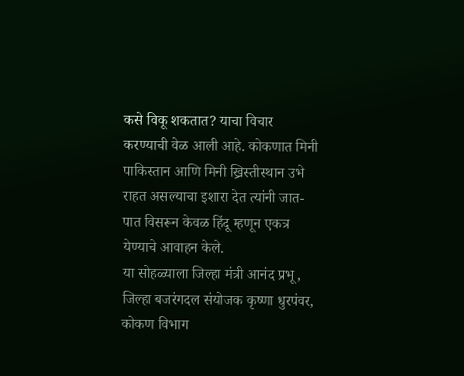कसे विकू शकतात? याचा विचार करण्याची वेळ आली आहे. कोकणात मिनी पाकिस्तान आणि मिनी ख्रिस्तीस्थान उभे राहत असल्याचा इशारा देत त्यांनी जात-पात विसरून केवळ हिंदू म्हणून एकत्र येण्याचे आवाहन केले.
या सोहळ्याला जिल्हा मंत्री आनंद प्रभू, जिल्हा बजरंगदल संयोजक कृष्णा धुरपंवर, कोकण विभाग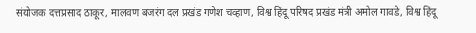संयोजक दत्तप्रसाद ठाकूर, मालवण बजरंग दल प्रखंड गणेश चव्हाण, विश्व हिंदू परिषद प्रखंड मंत्री अमोल गावडे, विश्व हिंदू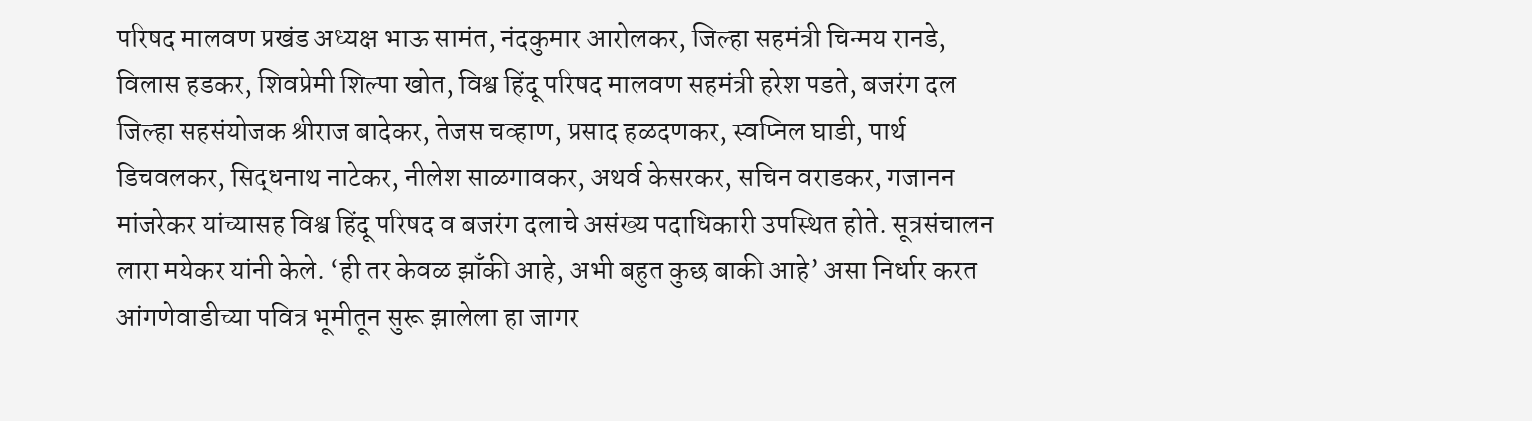परिषद मालवण प्रखंड अध्यक्ष भाऊ सामंत, नंदकुमार आरोलकर, जिल्हा सहमंत्री चिन्मय रानडे, विलास हडकर, शिवप्रेमी शिल्पा खोत, विश्व हिंदू परिषद मालवण सहमंत्री हरेश पडते, बजरंग दल जिल्हा सहसंयोजक श्रीराज बादेकर, तेजस चव्हाण, प्रसाद हळदणकर, स्वप्निल घाडी, पार्थ डिचवलकर, सिद्धनाथ नाटेकर, नीलेश साळगावकर, अथर्व केसरकर, सचिन वराडकर, गजानन मांजरेकर यांच्यासह विश्व हिंदू परिषद व बजरंग दलाचे असंख्य पदाधिकारी उपस्थित होते. सूत्रसंचालन लारा मयेकर यांनी केले. ‘ही तर केवळ झाँकी आहे, अभी बहुत कुछ बाकी आहे’ असा निर्धार करत आंगणेवाडीच्या पवित्र भूमीतून सुरू झालेला हा जागर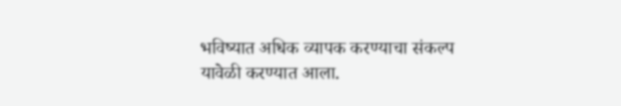भविष्यात अधिक व्यापक करण्याचा संकल्प यावेळी करण्यात आला.